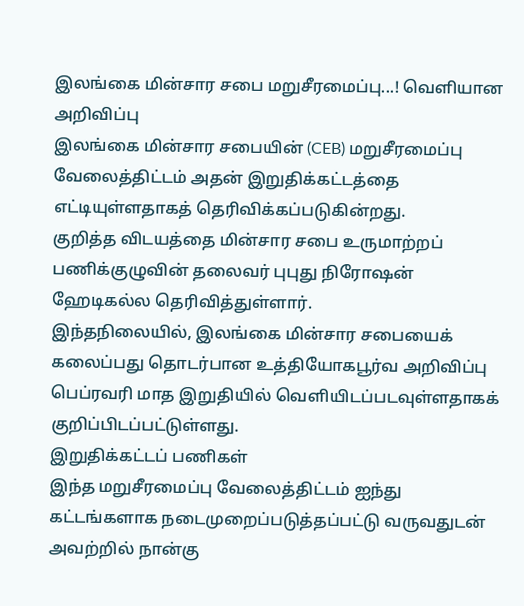இலங்கை மின்சார சபை மறுசீரமைப்பு...! வெளியான அறிவிப்பு
இலங்கை மின்சார சபையின் (CEB) மறுசீரமைப்பு வேலைத்திட்டம் அதன் இறுதிக்கட்டத்தை எட்டியுள்ளதாகத் தெரிவிக்கப்படுகின்றது.
குறித்த விடயத்தை மின்சார சபை உருமாற்றப் பணிக்குழுவின் தலைவர் புபுது நிரோஷன் ஹேடிகல்ல தெரிவித்துள்ளார்.
இந்தநிலையில், இலங்கை மின்சார சபையைக் கலைப்பது தொடர்பான உத்தியோகபூர்வ அறிவிப்பு பெப்ரவரி மாத இறுதியில் வெளியிடப்படவுள்ளதாகக் குறிப்பிடப்பட்டுள்ளது.
இறுதிக்கட்டப் பணிகள்
இந்த மறுசீரமைப்பு வேலைத்திட்டம் ஐந்து கட்டங்களாக நடைமுறைப்படுத்தப்பட்டு வருவதுடன் அவற்றில் நான்கு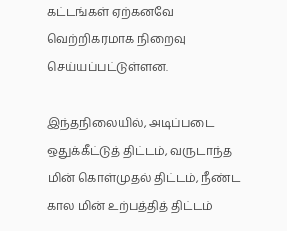கட்டங்கள் ஏற்கனவே வெற்றிகரமாக நிறைவு செய்யப்பட்டுள்ளன.

இந்தநிலையில், அடிப்படை ஒதுக்கீட்டுத் திட்டம், வருடாந்த மின் கொள்முதல் திட்டம், நீண்ட கால மின் உற்பத்தித் திட்டம்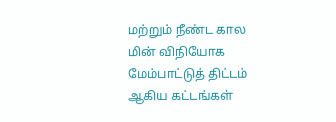மற்றும் நீண்ட கால மின் விநியோக மேம்பாட்டுத் திட்டம் ஆகிய கட்டங்கள்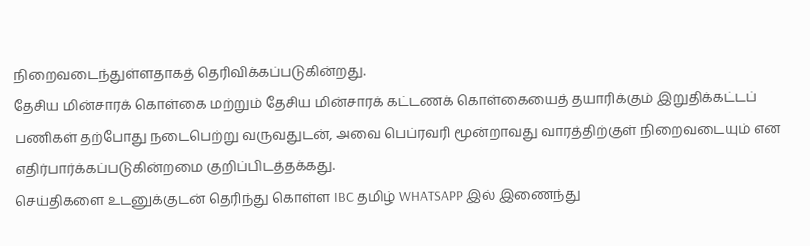நிறைவடைந்துள்ளதாகத் தெரிவிக்கப்படுகின்றது.
தேசிய மின்சாரக் கொள்கை மற்றும் தேசிய மின்சாரக் கட்டணக் கொள்கையைத் தயாரிக்கும் இறுதிக்கட்டப் பணிகள் தற்போது நடைபெற்று வருவதுடன், அவை பெப்ரவரி மூன்றாவது வாரத்திற்குள் நிறைவடையும் என எதிர்பார்க்கப்படுகின்றமை குறிப்பிடத்தக்கது.
செய்திகளை உடனுக்குடன் தெரிந்து கொள்ள IBC தமிழ் WHATSAPP இல் இணைந்து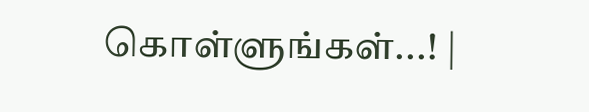கொள்ளுங்கள்...! |